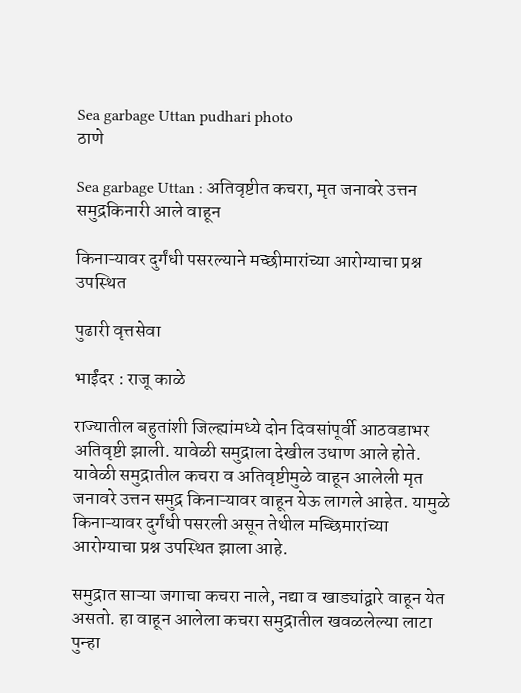Sea garbage Uttan pudhari photo
ठाणे

Sea garbage Uttan : अतिवृष्टीत कचरा, मृत जनावरे उत्तन समुद्रकिनारी आले वाहून

किनाऱ्यावर दुर्गंधी पसरल्याने मच्छीमारांच्या आरोग्याचा प्रश्न उपस्थित

पुढारी वृत्तसेवा

भाईंदर : राजू काळे

राज्यातील बहुतांशी जिल्ह्यांमध्ये दोन दिवसांपूर्वी आठवडाभर अतिवृष्टी झाली. यावेळी समुद्राला देखील उधाण आले होते. यावेळी समुद्रातील कचरा व अतिवृष्टीमुळे वाहून आलेली मृत जनावरे उत्तन समुद्र किनाऱ्यावर वाहून येऊ लागले आहेत. यामुळे किनाऱ्यावर दुर्गंधी पसरली असून तेथील मच्छिमारांच्या आरोग्याचा प्रश्न उपस्थित झाला आहे.

समुद्रात साऱ्या जगाचा कचरा नाले, नद्या व खाड्यांद्वारे वाहून येत असतो. हा वाहून आलेला कचरा समुद्रातील खवळलेल्या लाटा पुन्हा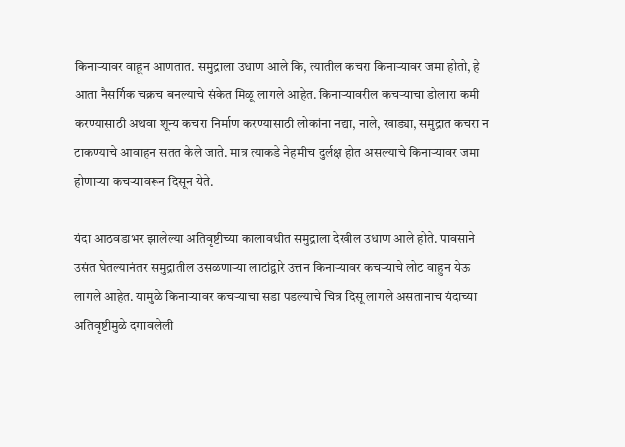किनाऱ्यावर वाहून आणतात. समुद्राला उधाण आले कि, त्यातील कचरा किनाऱ्यावर जमा होतो, हे आता नैसर्गिक चक्रच बनल्याचे संकेत मिळू लागले आहेत. किनाऱ्यावरील कचऱ्याचा डोलारा कमी करण्यासाठी अथवा शून्य कचरा निर्माण करण्यासाठी लोकांना नद्या, नाले, खाड्या, समुद्रात कचरा न टाकण्याचे आवाहन सतत केले जाते. मात्र त्याकडे नेहमीच दुर्लक्ष होत असल्याचे किनाऱ्यावर जमा होणाऱ्या कचऱ्यावरून दिसून येते.

यंदा आठवडाभर झालेल्या अतिवृष्टीच्या कालावधीत समुद्राला देखील उधाण आले होते. पावसाने उसंत घेतल्यानंतर समुद्रातील उसळणाऱ्या लाटांद्वारे उत्तन किनाऱ्यावर कचऱ्याचे लोट वाहुन येऊ लागले आहेत. यामुळे किनाऱ्यावर कचऱ्याचा सडा पडल्याचे चित्र दिसू लागले असतानाच यंदाच्या अतिवृष्टीमुळे दगावलेली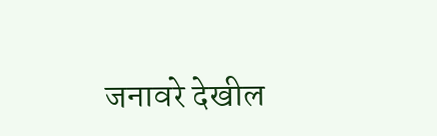जनावरे देखील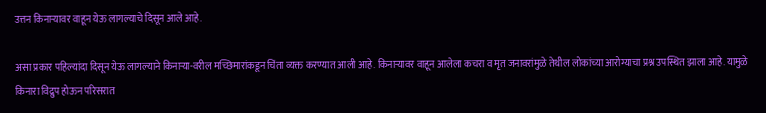उत्तन किनाऱ्यावर वाहून येऊ लागल्याचे दिसून आले आहे.

असा प्रकार पहिल्यांदा दिसून येऊ लागल्याने किनाऱ्या-वरील मच्छिमारांकडून चिंता व्यक्त करण्यात आली आहे. किनाऱ्यावर वाहून आलेला कचरा व मृत जनावरांमुळे तेथील लोकांच्या आरोग्याचा प्रश्न उपस्थित झाला आहे. यामुळे किनारा विद्रुप होऊन परिसरात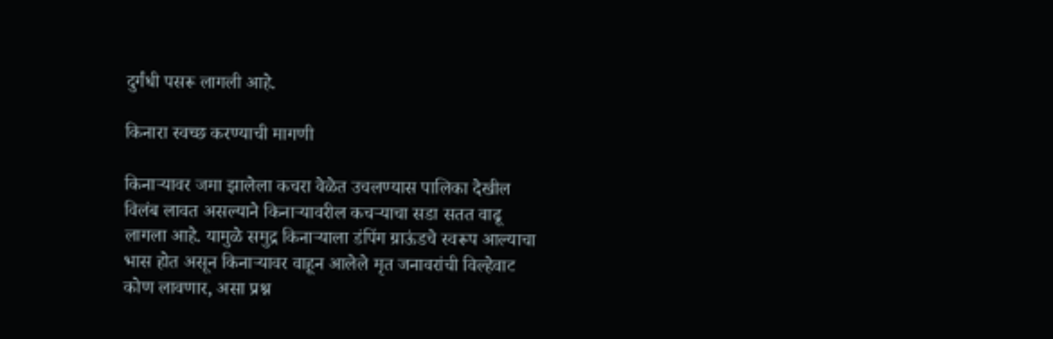दुर्गंधी पसरू लागली आहे.

किनारा स्वच्छ करण्याची मागणी

किनाऱ्यावर जमा झालेला कचरा वेळेत उचलण्यास पालिका देखील विलंब लावत असल्याने किनाऱ्यावरील कचऱ्याचा सडा सतत वाढू लागला आहे. यामुळे समुद्र किनाऱ्याला डंपिंग ग्राऊंडचे स्वरूप आल्याचा भास होत असून किनाऱ्यावर वाहून आलेले मृत जनावरांची विल्हेवाट कोण लावणार, असा प्रश्न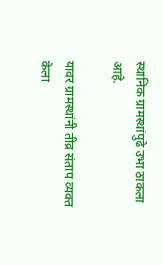स्थानिक ग्रामस्थांपुढे उभा ठाकला आहे.

यावर ग्रामस्थांनी तीव्र संताप व्यक्त केला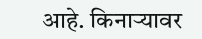आहे. किनाऱ्यावर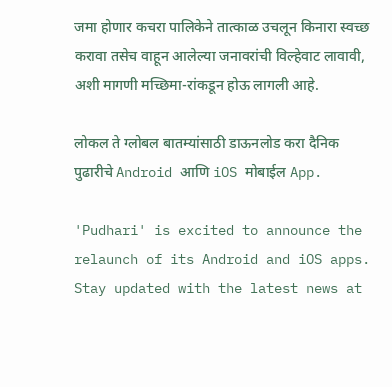जमा होणार कचरा पालिकेने तात्काळ उचलून किनारा स्वच्छ करावा तसेच वाहून आलेल्या जनावरांची विल्हेवाट लावावी, अशी मागणी मच्छिमा-रांकडून होऊ लागली आहे.

लोकल ते ग्लोबल बातम्यांसाठी डाऊनलोड करा दैनिक पुढारीचे Android आणि iOS मोबाईल App.

'Pudhari' is excited to announce the relaunch of its Android and iOS apps. Stay updated with the latest news at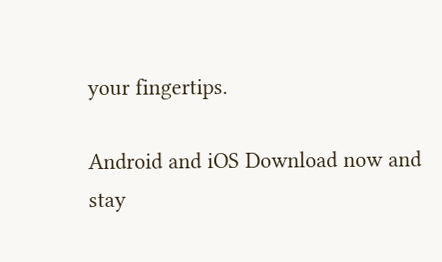your fingertips.

Android and iOS Download now and stay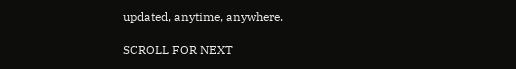updated, anytime, anywhere.

SCROLL FOR NEXT